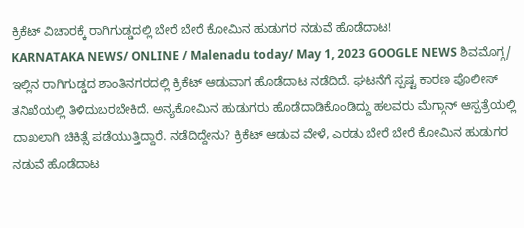ಕ್ರಿಕೆಟ್ ವಿಚಾರಕ್ಕೆ ರಾಗಿಗುಡ್ಡದಲ್ಲಿ ಬೇರೆ ಬೇರೆ ಕೋಮಿನ ಹುಡುಗರ ನಡುವೆ ಹೊಡೆದಾಟ!
KARNATAKA NEWS/ ONLINE / Malenadu today/ May 1, 2023 GOOGLE NEWS ಶಿವಮೊಗ್ಗ/ ಇಲ್ಲಿನ ರಾಗಿಗುಡ್ಡದ ಶಾಂತಿನಗರದಲ್ಲಿ ಕ್ರಿಕೆಟ್ ಆಡುವಾಗ ಹೊಡೆದಾಟ ನಡೆದಿದೆ. ಘಟನೆಗೆ ಸ್ಪಷ್ಟ ಕಾರಣ ಪೊಲೀಸ್ ತನಿಖೆಯಲ್ಲಿ ತಿಳಿದುಬರಬೇಕಿದೆ. ಅನ್ಯಕೋಮಿನ ಹುಡುಗರು ಹೊಡೆದಾಡಿಕೊಂಡಿದ್ದು ಹಲವರು ಮೆಗ್ಗಾನ್ ಆಸ್ಪತ್ರೆಯಲ್ಲಿ ದಾಖಲಾಗಿ ಚಿಕಿತ್ಸೆ ಪಡೆಯುತ್ತಿದ್ದಾರೆ. ನಡೆದಿದ್ದೇನು? ಕ್ರಿಕೆಟ್ ಆಡುವ ವೇಳೆ, ಎರಡು ಬೇರೆ ಬೇರೆ ಕೋಮಿನ ಹುಡುಗರ ನಡುವೆ ಹೊಡೆದಾಟ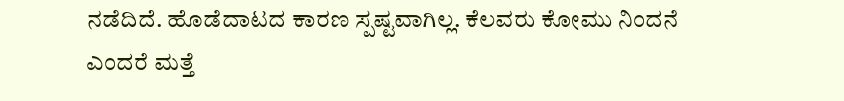ನಡೆದಿದೆ. ಹೊಡೆದಾಟದ ಕಾರಣ ಸ್ಪಷ್ಟವಾಗಿಲ್ಲ. ಕೆಲವರು ಕೋಮು ನಿಂದನೆ ಎಂದರೆ ಮತ್ತೆ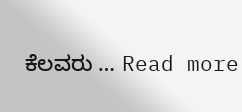ಕೆಲವರು … Read more